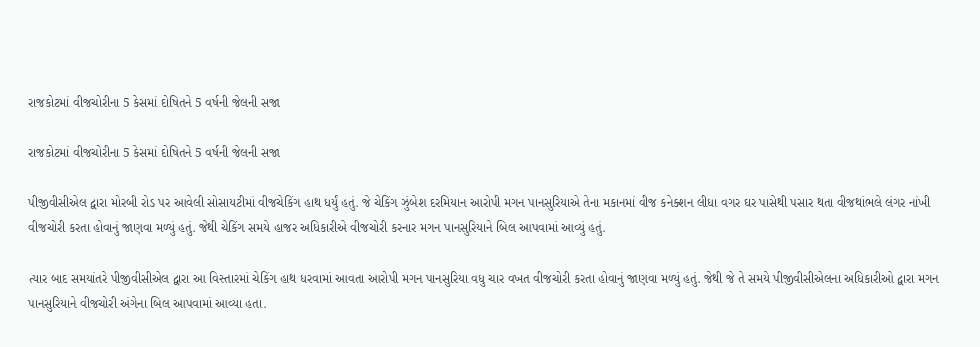રાજકોટમાં વીજચોરીના 5 કેસમાં દોષિતને 5 વર્ષની જેલની સજા

રાજકોટમાં વીજચોરીના 5 કેસમાં દોષિતને 5 વર્ષની જેલની સજા

પીજીવીસીએલ દ્વારા મોરબી રોડ પર આવેલી સોસાયટીમાં વીજચેકિંગ હાથ ધર્યું હતું. જે ચેકિંગ ઝુંબેશ દરમિયાન આરોપી મગન પાનસુરિયાએ તેના મકાનમાં વીજ કનેક્શન લીધા વગર ઘર પાસેથી પસાર થતા વીજથાંભલે લંગર નાંખી વીજચોરી કરતા હોવાનું જાણવા મળ્યું હતું. જેથી ચેકિંગ સમયે હાજર અધિકારીએ વીજચોરી કરનાર મગન પાનસુરિયાને બિલ આપવામાં આવ્યું હતું.

ત્યાર બાદ સમયાંતરે પીજીવીસીએલ દ્વારા આ વિસ્તારમાં ચેકિંગ હાથ ધરવામાં આવતા આરોપી મગન પાનસુરિયા વધુ ચાર વખત વીજચોરી કરતા હોવાનું જાણવા મળ્યું હતું. જેથી જે તે સમયે પીજીવીસીએલના અધિકારીઓ દ્વારા મગન પાનસુરિયાને વીજચોરી અંગેના બિલ આપવામાં આવ્યા હતા.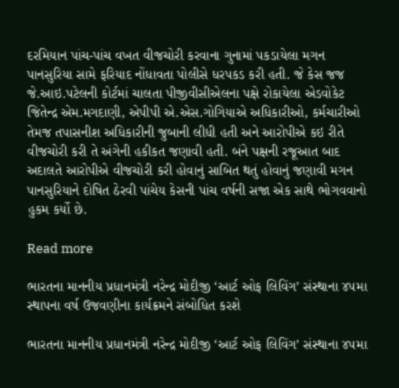દરમિયાન પાંચ-પાંચ વખત વીજચોરી કરવાના ગુનામાં પકડાયેલા મગન પાનસુરિયા સામે ફરિયાદ નોંધાવતા પોલીસે ધરપકડ કરી હતી. જે કેસ જજ જે.આઇ.પટેલની કોર્ટમાં ચાલતા પીજીવીસીએલના પક્ષે રોકાયેલા એડવોકેટ જિતેન્દ્ર એમ.મગદાણી, એપીપી એ.એસ.ગોગિયાએ અધિકારીઓ, કર્મચારીઓ તેમજ તપાસનીશ અધિકારીની જુબાની લીધી હતી અને આરોપીએ કઇ રીતે વીજચોરી કરી તે અંગેની હકીકત જણાવી હતી. બંને પક્ષની રજૂઆત બાદ અદાલતે આરોપીએ વીજચોરી કરી હોવાનું સાબિત થતું હોવાનું જણાવી મગન પાનસુરિયાને દોષિત ઠેરવી પાંચેય કેસની પાંચ વર્ષની સજા એક સાથે ભોગવવાનો હુકમ કર્યો છે.

Read more

ભારતના માનનીય પ્રધાનમંત્રી નરેન્દ્ર મોદીજી ‘આર્ટ ઓફ લિવિંગ’ સંસ્થાના ૪૫મા સ્થાપના વર્ષ ઉજવણીના કાર્યક્રમને સંબોધિત કરશે

ભારતના માનનીય પ્રધાનમંત્રી નરેન્દ્ર મોદીજી ‘આર્ટ ઓફ લિવિંગ’ સંસ્થાના ૪૫મા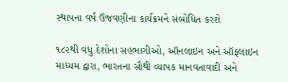સ્થાપના વર્ષ ઉજવણીના કાર્યક્રમને સંબોધિત કરશે

૧૮૨થી વધુ દેશોના સહભાગીઓ, ઑનલાઇન અને ઑફલાઇન માધ્યમ દ્વારા, ભારતના સૌથી વ્યાપક માનવતાવાદી અને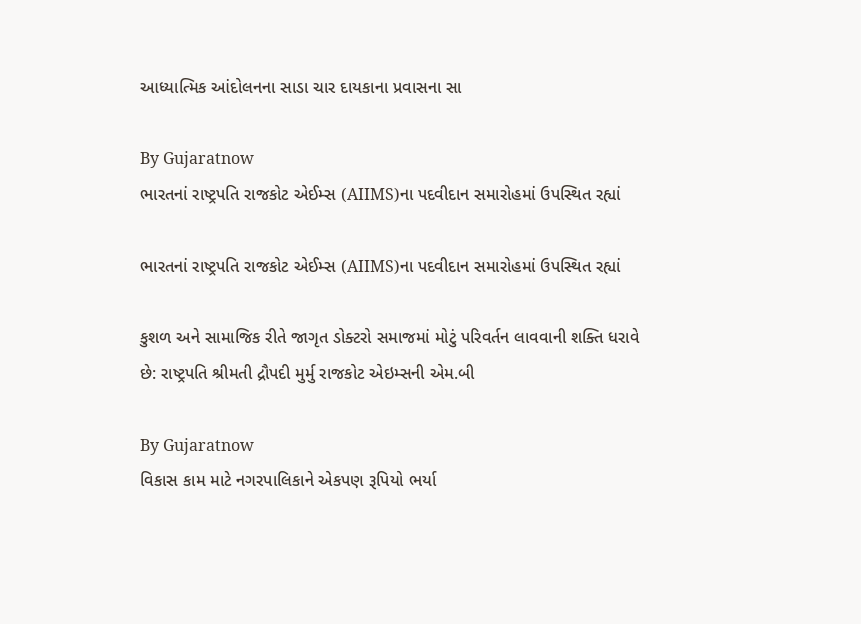આધ્યાત્મિક આંદોલનના સાડા ચાર દાયકાના પ્રવાસના સા

By Gujaratnow
ભારતનાં રાષ્ટ્રપતિ રાજકોટ એઈમ્સ (AIIMS)ના પદવીદાન સમારોહમાં ઉપસ્થિત રહ્યાં

ભારતનાં રાષ્ટ્રપતિ રાજકોટ એઈમ્સ (AIIMS)ના પદવીદાન સમારોહમાં ઉપસ્થિત રહ્યાં

કુશળ અને સામાજિક રીતે જાગૃત ડોક્ટરો સમાજમાં મોટું પરિવર્તન લાવવાની શક્તિ ધરાવે છે: રાષ્ટ્રપતિ શ્રીમતી દ્રૌપદી મુર્મુ રાજકોટ એઇમ્સની એમ.બી

By Gujaratnow
વિકાસ કામ માટે નગરપાલિકાને એકપણ રૂપિયો ભર્યા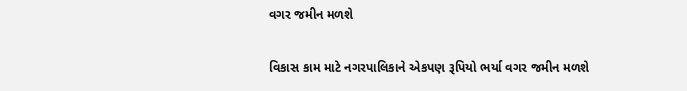વગર જમીન મળશે

વિકાસ કામ માટે નગરપાલિકાને એકપણ રૂપિયો ભર્યા વગર જમીન મળશે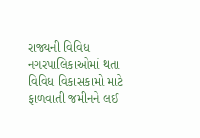રાજ્યની વિવિધ નગરપાલિકાઓમાં થતા વિવિધ વિકાસકામો માટે ફાળવાતી જમીનને લઈ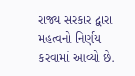રાજ્ય સરકાર દ્વારા મહત્વનો નિર્ણય કરવામાં આવ્યો છે.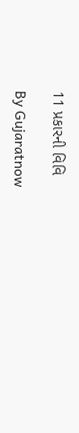11 પ્રકારની વિવિ

By Gujaratnow